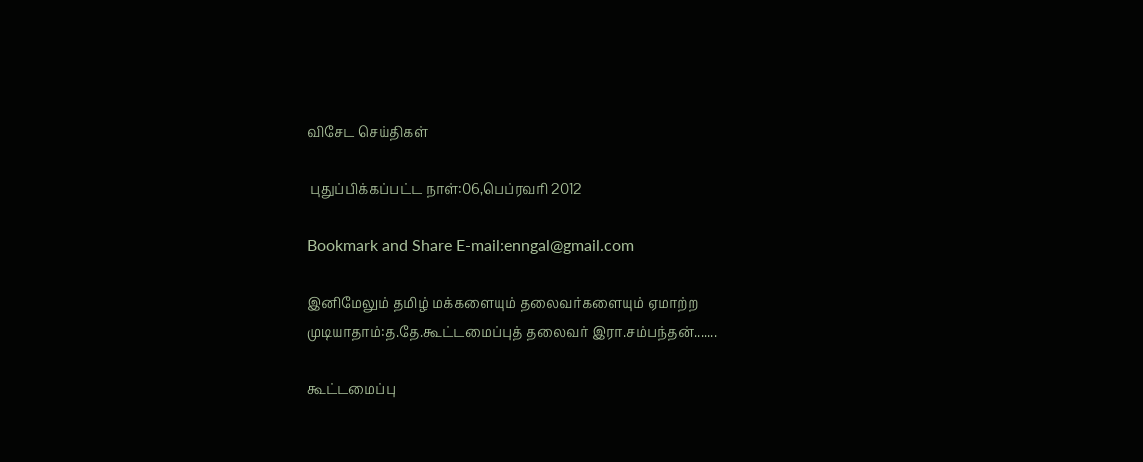விசேட செய்திகள்

 புதுப்பிக்கப்பட்ட நாள்:06,பெப்ரவரி 2012

Bookmark and Share E-mail:enngal@gmail.com

இனிமேலும் தமிழ் மக்களையும் தலைவர்களையும் ஏமாற்ற முடியாதாம்:த.தே.கூட்டமைப்புத் தலைவர் இரா.சம்பந்தன்.......

கூட்டமைப்பு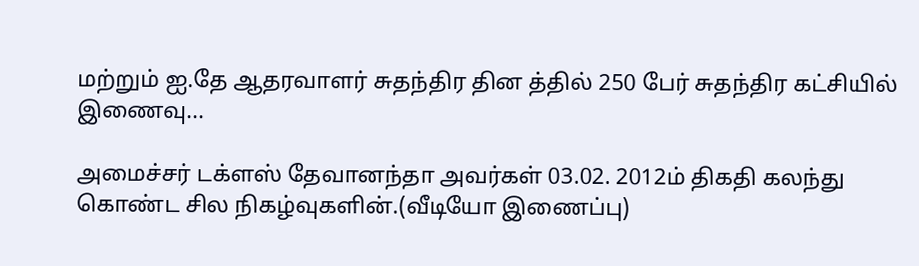மற்றும் ஐ.தே ஆதரவாளர் சுதந்திர தின த்தில் 250 பேர் சுதந்திர கட்சியில் இணைவு...

அமைச்சர் டக்ளஸ் தேவானந்தா அவர்கள் 03.02. 2012ம் திகதி கலந்து கொண்ட சில நிகழ்வுகளின்.(வீடியோ இணைப்பு)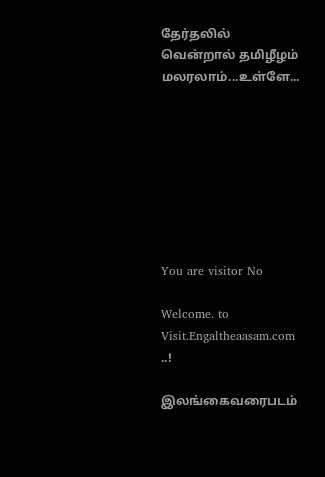தேர்தலில் வென்றால் தமிழீழம் மலரலாம்...உள்ளே...








You are visitor No

Welcome. to Visit.Engaltheaasam.com ..!

இலங்கைவரைபடம்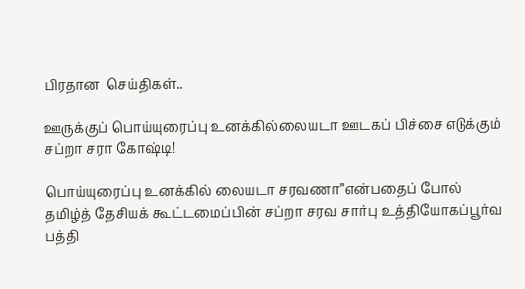பிரதான  செய்திகள்..

ஊருக்குப் பொய்யுரைப்பு உனக்கில்லையடா ஊடகப் பிச்சை எடுக்கும் சப்றா சரா கோஷ்டி!

பொய்யுரைப்பு உனக்கில் லையடா சரவணா”என்பதைப் போல் தமிழ்த் தேசியக் கூட்டமைப்பின் சப்றா சரவ சார்பு உத்தியோகப்பூர்வ பத்தி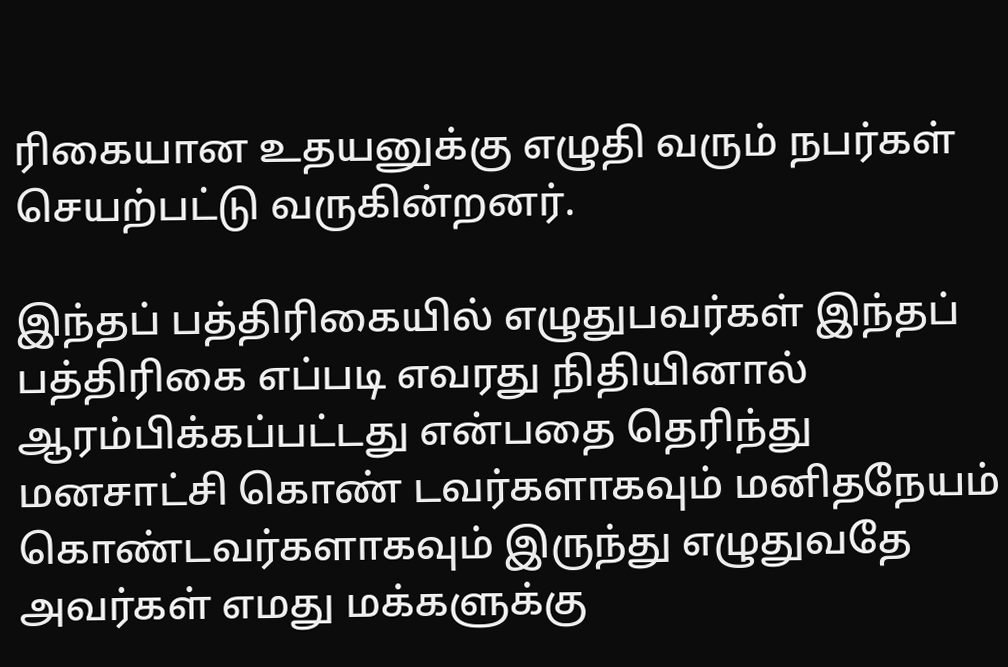ரிகையான உதயனுக்கு எழுதி வரும் நபர்கள் செயற்பட்டு வருகின்றனர்.

இந்தப் பத்திரிகையில் எழுதுபவர்கள் இந்தப் பத்திரிகை எப்படி எவரது நிதியினால் ஆரம்பிக்கப்பட்டது என்பதை தெரிந்து மனசாட்சி கொண் டவர்களாகவும் மனிதநேயம் கொண்டவர்களாகவும் இருந்து எழுதுவதே அவர்கள் எமது மக்களுக்கு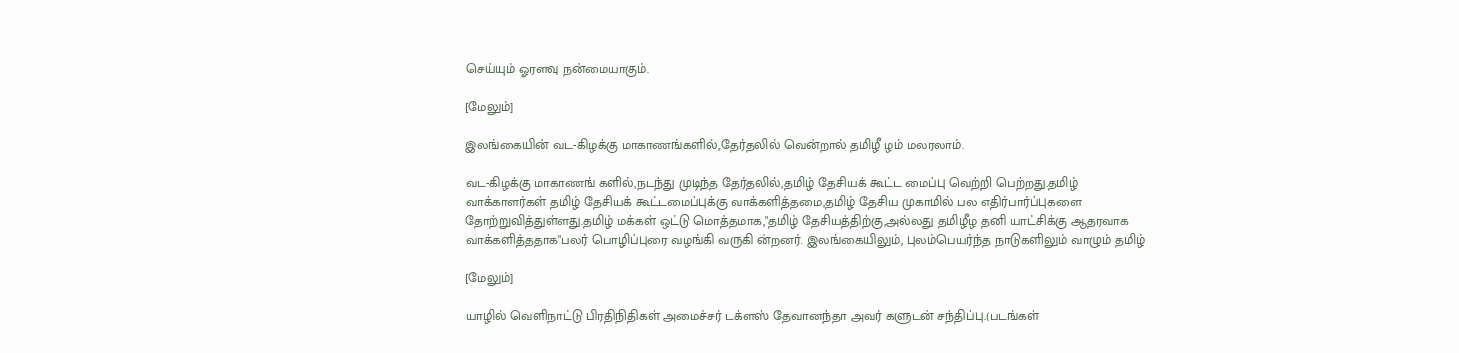செய்யும் ஓரளவு நன்மையாகும்.

[மேலும்]

இலங்கையின் வட-கிழக்கு மாகாணங்களில்,தேர்தலில் வென்றால் தமிழீ ழம் மலரலாம்.

வட-கிழக்கு மாகாணங் களில்,நடந்து முடிந்த தேர்தலில்,தமிழ் தேசியக் கூட்ட மைப்பு வெற்றி பெற்றது.தமிழ் வாக்காளர்கள் தமிழ் தேசியக் கூட்டமைப்புக்கு வாக்களித்தமை,தமிழ் தேசிய முகாமில் பல எதிர்பார்ப்புகளை தோற்றுவித்துள்ளது.தமிழ் மக்கள் ஒட்டு மொத்தமாக,"தமிழ் தேசியத்திற்கு,அல்லது தமிழீழ தனி யாட்சிக்கு ஆதரவாக வாக்களித்ததாக"பலர் பொழிப்புரை வழங்கி வருகி ன்றனர். இலங்கையிலும், புலம்பெயர்ந்த நாடுகளிலும் வாழும் தமிழ்

[மேலும்]

யாழில் வெளிநாட்டு பிரதிநிதிகள் அமைச்சர் டக்ளஸ் தேவானந்தா அவர் களுடன் சந்திப்பு.(படங்கள்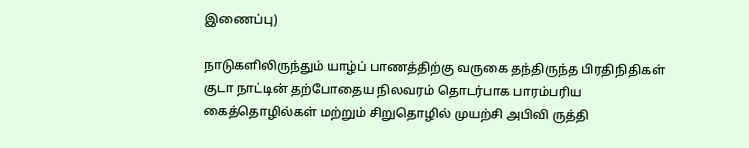இணைப்பு)

நாடுகளிலிருந்தும் யாழ்ப் பாணத்திற்கு வருகை தந்திருந்த பிரதிநிதிகள் குடா நாட்டின் தற்போதைய நிலவரம் தொடர்பாக பாரம்பரிய கைத்தொழில்கள் மற்றும் சிறுதொழில் முயற்சி அபிவி ருத்தி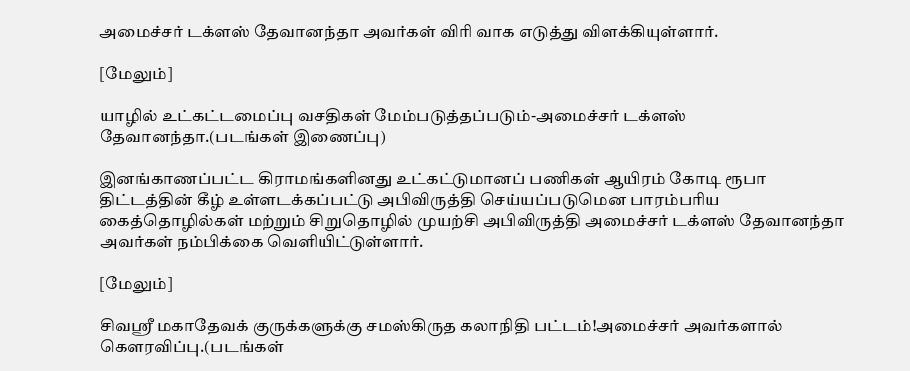அமைச்சர் டக்ளஸ் தேவானந்தா அவர்கள் விரி வாக எடுத்து விளக்கியுள்ளார்.

[மேலும்]

யாழில் உட்கட்டமைப்பு வசதிகள் மேம்படுத்தப்படும்-அமைச்சர் டக்ளஸ் தேவானந்தா.(படங்கள் இணைப்பு)

இனங்காணப்பட்ட கிராமங்களினது உட்கட்டுமானப் பணிகள் ஆயிரம் கோடி ரூபா திட்டத்தின் கீழ் உள்ளடக்கப்பட்டு அபிவிருத்தி செய்யப்படுமென பாரம்பரிய கைத்தொழில்கள் மற்றும் சிறுதொழில் முயற்சி அபிவிருத்தி அமைச்சர் டக்ளஸ் தேவானந்தா அவர்கள் நம்பிக்கை வெளியிட்டுள்ளார்.

[மேலும்]

சிவஸ்ரீ மகாதேவக் குருக்களுக்கு சமஸ்கிருத கலாநிதி பட்டம்!அமைச்சர் அவர்களால் கௌரவிப்பு.(படங்கள்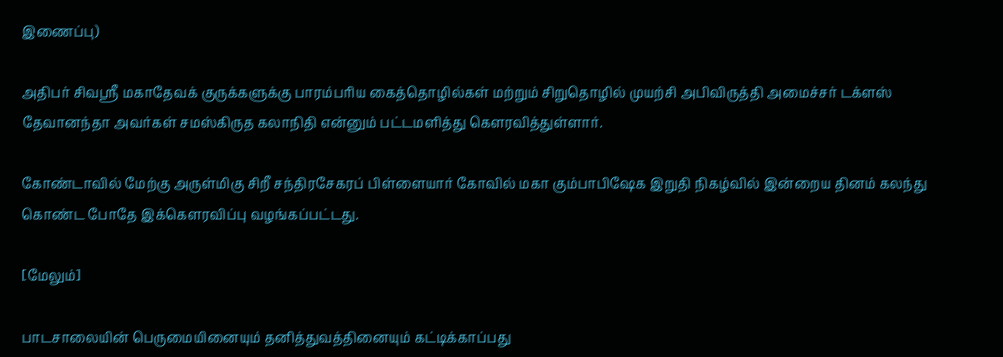இணைப்பு)

அதிபர் சிவஸ்ரீ மகாதேவக் குருக்களுக்கு பாரம்பரிய கைத்தொழில்கள் மற்றும் சிறுதொழில் முயற்சி அபிவிருத்தி அமைச்சர் டக்ளஸ் தேவானந்தா அவர்கள் சமஸ்கிருத கலாநிதி என்னும் பட்டமளித்து கௌரவித்துள்ளார்.

கோண்டாவில் மேற்கு அருள்மிகு சிறீ சந்திரசேகரப் பிள்ளையார் கோவில் மகா கும்பாபிஷேக இறுதி நிகழ்வில் இன்றைய தினம் கலந்து கொண்ட போதே இக்கௌரவிப்பு வழங்கப்பட்டது.

[மேலும்]

பாடசாலையின் பெருமையினையும் தனித்துவத்தினையும் கட்டிக்காப்பது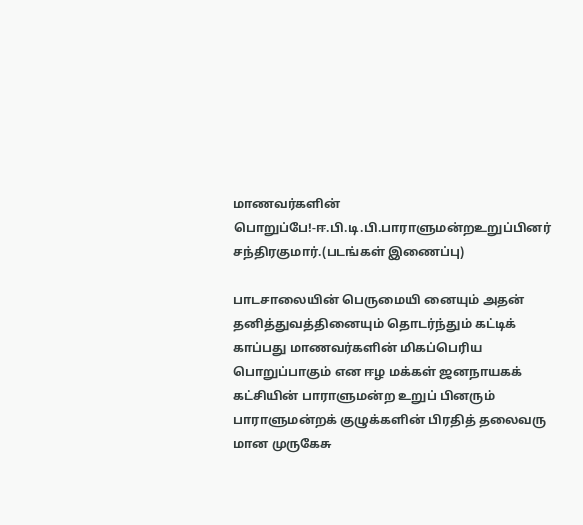மாணவர்களின் பொறுப்பே!-ஈ.பி.டி.பி.பாராளுமன்றஉறுப்பினர் சந்திரகுமார்.(படங்கள் இணைப்பு)

பாடசாலையின் பெருமையி னையும் அதன் தனித்துவத்தினையும் தொடர்ந்தும் கட்டிக் காப்பது மாணவர்களின் மிகப்பெரிய பொறுப்பாகும் என ஈழ மக்கள் ஜனநாயகக் கட்சியின் பாராளுமன்ற உறுப் பினரும் பாராளுமன்றக் குழுக்களின் பிரதித் தலைவரு மான முருகேசு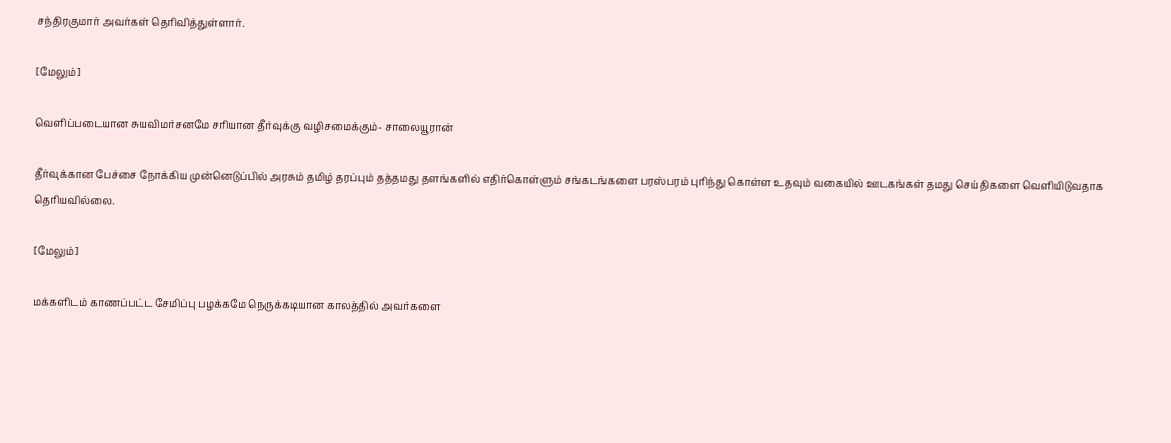சந்திரகுமார் அவர்கள் தெரிவித்துள்ளார்.

[மேலும்]

வெளிப்படையான சுயவிமர்சனமே சரியான தீர்வுக்கு வழிசமைக்கும்- சாலையூரான்

தீர்வுக்கான பேச்சை நோக்கிய முன்னெடுப்பில் அரசும் தமிழ் தரப்பும் தத்தமது தளங்களில் எதிர்கொள்ளும் சங்கடங்களை பரஸ்பரம் புரிந்து கொள்ள உதவும் வகையில் ஊடகங்கள் தமது செய்திகளை வெளியிடுவதாக தெரியவில்லை.

[மேலும்]

மக்களிடம் காணப்பட்ட சேமிப்பு பழக்கமே நெருக்கடியான காலத்தில் அவர்களை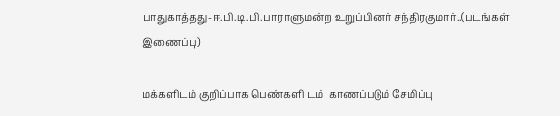பாதுகாத்தது-ஈ.பி.டி.பி.பாராளுமன்ற உறுப்பினர் சந்திரகுமார்..(படங்கள் இணைப்பு)

மக்களிடம் குறிப்பாக பெண்களி டம்  காணப்படும் சேமிப்பு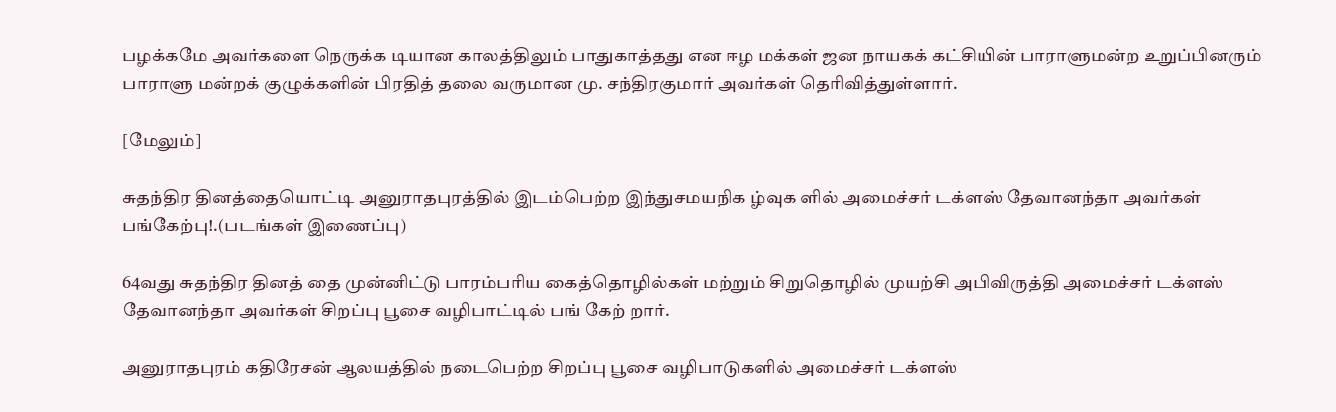பழக்கமே அவர்களை நெருக்க டியான காலத்திலும் பாதுகாத்தது என ஈழ மக்கள் ஜன நாயகக் கட்சியின் பாராளுமன்ற உறுப்பினரும் பாராளு மன்றக் குழுக்களின் பிரதித் தலை வருமான மு. சந்திரகுமார் அவர்கள் தெரிவித்துள்ளார்.

[மேலும்]

சுதந்திர தினத்தையொட்டி அனுராதபுரத்தில் இடம்பெற்ற இந்துசமயநிக ழ்வுக ளில் அமைச்சர் டக்ளஸ் தேவானந்தா அவர்கள் பங்கேற்பு!.(படங்கள் இணைப்பு)

64வது சுதந்திர தினத் தை முன்னிட்டு பாரம்பரிய கைத்தொழில்கள் மற்றும் சிறுதொழில் முயற்சி அபிவிருத்தி அமைச்சர் டக்ளஸ் தேவானந்தா அவர்கள் சிறப்பு பூசை வழிபாட்டில் பங் கேற் றார்.

அனுராதபுரம் கதிரேசன் ஆலயத்தில் நடைபெற்ற சிறப்பு பூசை வழிபாடுகளில் அமைச்சர் டக்ளஸ்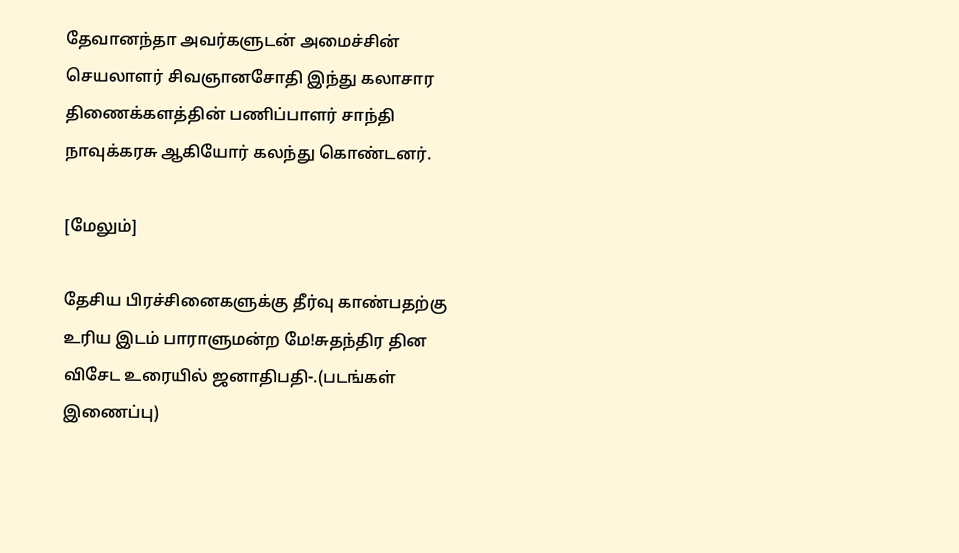தேவானந்தா அவர்களுடன் அமைச்சின் செயலாளர் சிவஞானசோதி இந்து கலாசார திணைக்களத்தின் பணிப்பாளர் சாந்தி நாவுக்கரசு ஆகியோர் கலந்து கொண்டனர்.

[மேலும்]

தேசிய பிரச்சினைகளுக்கு தீர்வு காண்பதற்கு உரிய இடம் பாராளுமன்ற மே!சுதந்திர தின விசேட உரையில் ஜனாதிபதி-.(படங்கள் இணைப்பு)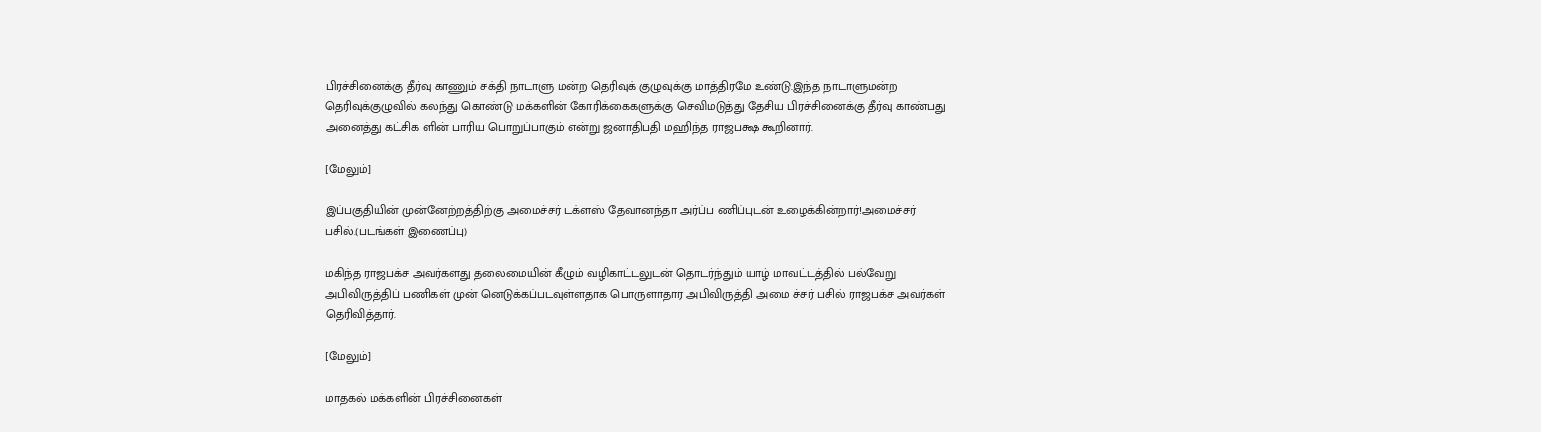பிரச்சினைக்கு தீர்வு காணும் சக்தி நாடாளு மன்ற தெரிவுக் குழுவுக்கு மாத்திரமே உண்டு.இந்த நாடாளுமன்ற தெரிவுக்குழுவில் கலந்து கொண்டு மக்களின் கோரிக்கைகளுக்கு செவிமடுத்து தேசிய பிரச்சினைக்கு தீர்வு காண்பது அனைத்து கட்சிக ளின் பாரிய பொறுப்பாகும் என்று ஜனாதிபதி மஹிந்த ராஜபக்ஷ கூறினார்.

[மேலும்]

இப்பகுதியின் முன்னேற்றத்திற்கு அமைச்சர் டக்ளஸ் தேவானந்தா அர்ப்ப ணிப்புடன் உழைக்கின்றார்!அமைச்சர் பசில்.(படங்கள் இணைப்பு)

மகிந்த ராஜபக்ச அவர்களது தலைமையின் கீழும் வழிகாட்டலுடன் தொடர்ந்தும் யாழ் மாவட்டத்தில் பல்வேறு அபிவிருத்திப் பணிகள் முன் னெடுக்கப்படவுள்ளதாக பொருளாதார அபிவிருத்தி அமை ச்சர் பசில் ராஜபக்ச அவர்கள் தெரிவித்தார்.

[மேலும்]

மாதகல் மக்களின் பிரச்சினைகள்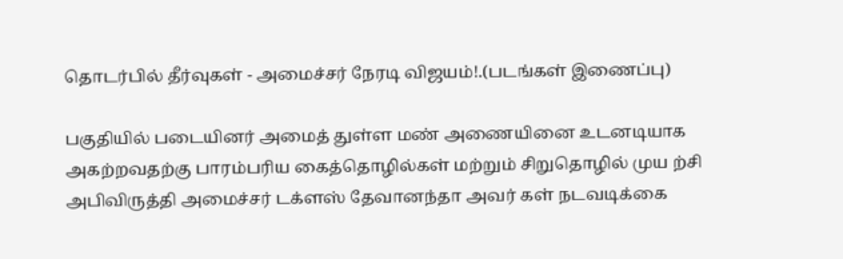தொடர்பில் தீர்வுகள் - அமைச்சர் நேரடி விஜயம்!.(படங்கள் இணைப்பு)

பகுதியில் படையினர் அமைத் துள்ள மண் அணையினை உடனடியாக அகற்றவதற்கு பாரம்பரிய கைத்தொழில்கள் மற்றும் சிறுதொழில் முய ற்சி அபிவிருத்தி அமைச்சர் டக்ளஸ் தேவானந்தா அவர் கள் நடவடிக்கை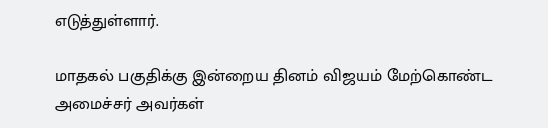எடுத்துள்ளார்.

மாதகல் பகுதிக்கு இன்றைய தினம் விஜயம் மேற்கொண்ட அமைச்சர் அவர்கள்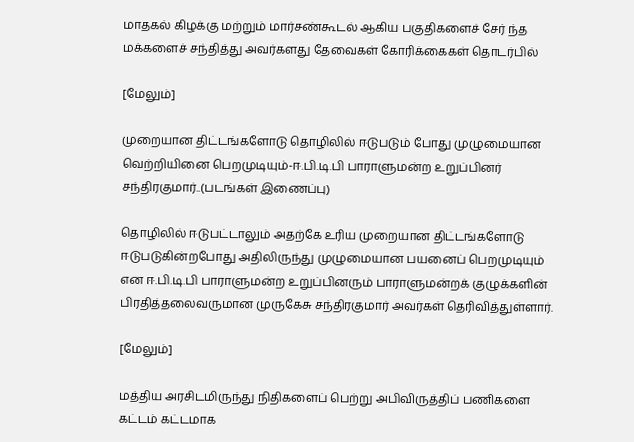மாதகல் கிழக்கு மற்றும் மார்சண்கூடல் ஆகிய பகுதிகளைச் சேர் ந்த மக்களைச் சந்தித்து அவர்களது தேவைகள் கோரிக்கைகள் தொடர்பில்

[மேலும்]

முறையான திட்டங்களோடு தொழிலில் ஈடுபடும் போது முழுமையான வெற்றியினை பெறமுடியும்-ஈ.பி.டி.பி பாராளுமன்ற உறுப்பினர் சந்திரகுமார்..(படங்கள் இணைப்பு)

தொழிலில் ஈடுபட்டாலும் அதற்கே உரிய முறையான திட்டங்களோடு ஈடுபடுகின்றபோது அதிலிருந்து முழுமையான பயனைப் பெறமுடியும் என ஈ.பி.டி.பி பாராளுமன்ற உறுப்பினரும் பாராளுமன்றக் குழுக்களின் பிரதித்தலைவருமான முருகேசு சந்திரகுமார் அவர்கள் தெரிவித்துள்ளார்.

[மேலும்]

மத்திய அரசிடமிருந்து நிதிகளைப் பெற்று அபிவிருத்திப் பணிகளை கட்டம் கட்டமாக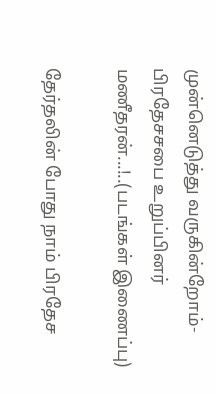முன்னெடுத்து வருகின்றோம்-பிரதேசசபை உறுப்பினர் மணீதரன்...!..(படங்கள் இணைப்பு)

தேர்தலின் போது நாம் பிரதேச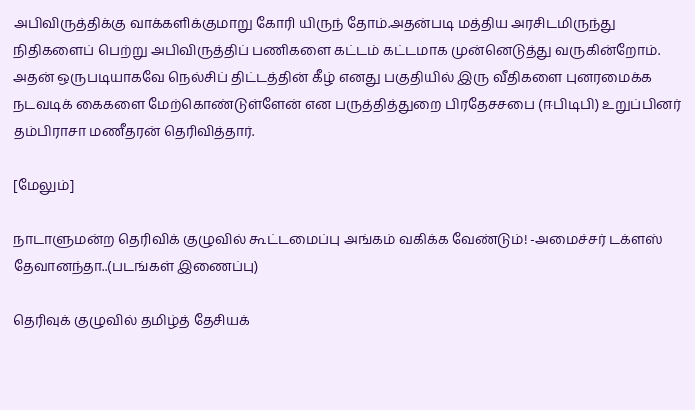அபிவிருத்திக்கு வாக்களிக்குமாறு கோரி யிருந் தோம்.அதன்படி மத்திய அரசிடமிருந்து நிதிகளைப் பெற்று அபிவிருத்திப் பணிகளை கட்டம் கட்டமாக முன்னெடுத்து வருகின்றோம். அதன் ஒருபடியாகவே நெல்சிப் திட்டத்தின் கீழ் எனது பகுதியில் இரு வீதிகளை புனரமைக்க நடவடிக் கைகளை மேற்கொண்டுள்ளேன் என பருத்தித்துறை பிரதேசசபை (ஈபிடிபி) உறுப்பினர் தம்பிராசா மணீதரன் தெரிவித்தார்.

[மேலும்]

நாடாளுமன்ற தெரிவிக் குழுவில் கூட்டமைப்பு அங்கம் வகிக்க வேண்டும்! -அமைச்சர் டக்ளஸ் தேவானந்தா..(படங்கள் இணைப்பு)

தெரிவுக் குழுவில் தமிழ்த் தேசியக்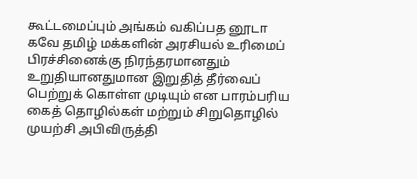கூட்டமைப்பும் அங்கம் வகிப்பத னூடா கவே தமிழ் மக்களின் அரசியல் உரிமைப் பிரச்சினைக்கு நிரந்தரமானதும் உறுதியானதுமான இறுதித் தீர்வைப் பெற்றுக் கொள்ள முடியும் என பாரம்பரிய கைத் தொழில்கள் மற்றும் சிறுதொழில் முயற்சி அபிவிருத்தி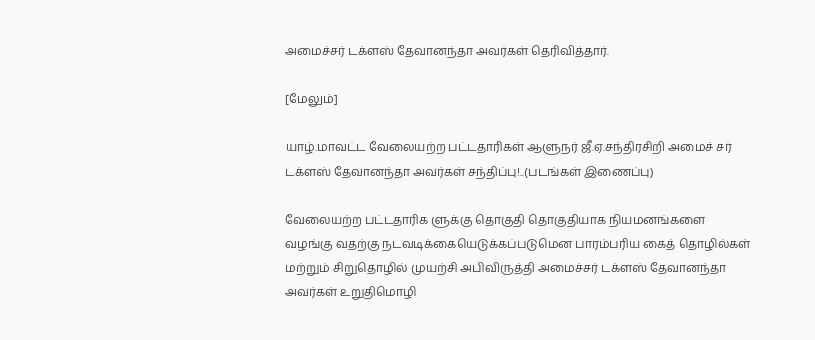அமைச்சர் டக்ளஸ் தேவானந்தா அவர்கள் தெரிவித்தார்.

[மேலும்]

யாழ்.மாவட்ட வேலையற்ற பட்டதாரிகள் ஆளுநர் ஜீ.ஏ.சந்திரசிறி அமைச் சர் டக்ளஸ் தேவானந்தா அவர்கள் சந்திப்பு!..(படங்கள் இணைப்பு)

வேலையற்ற பட்டதாரிக ளுக்கு தொகுதி தொகுதியாக நியமனங்களை வழங்கு வதற்கு நடவடிக்கையெடுக்கப்படுமென பாரம்பரிய கைத் தொழில்கள் மற்றும் சிறுதொழில் முயற்சி அபிவிருத்தி அமைச்சர் டக்ளஸ் தேவானந்தா அவர்கள் உறுதிமொழி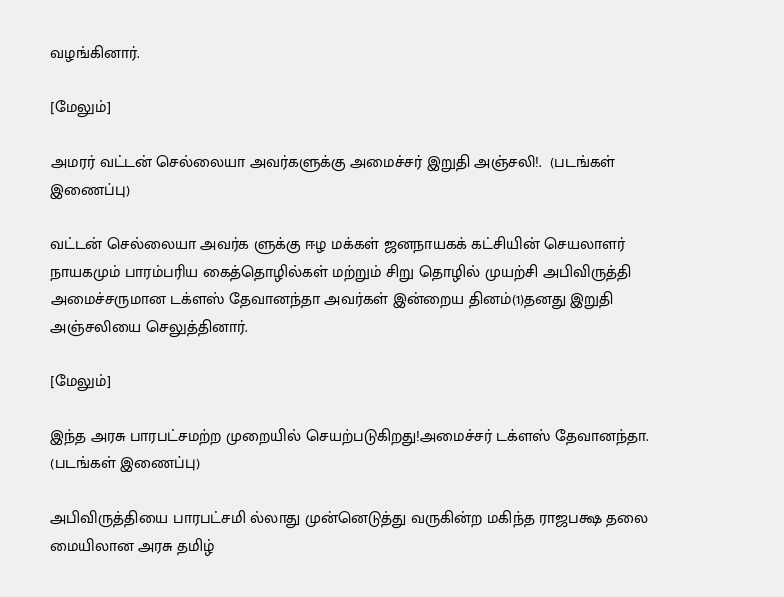வழங்கினார்.

[மேலும்]

அமரர் வட்டன் செல்லையா அவர்களுக்கு அமைச்சர் இறுதி அஞ்சலி!.  (படங்கள் இணைப்பு)

வட்டன் செல்லையா அவர்க ளுக்கு ஈழ மக்கள் ஜனநாயகக் கட்சியின் செயலாளர் நாயகமும் பாரம்பரிய கைத்தொழில்கள் மற்றும் சிறு தொழில் முயற்சி அபிவிருத்தி அமைச்சருமான டக்ளஸ் தேவானந்தா அவர்கள் இன்றைய தினம்(1)தனது இறுதி அஞ்சலியை செலுத்தினார்.

[மேலும்]

இந்த அரசு பாரபட்சமற்ற முறையில் செயற்படுகிறது!அமைச்சர் டக்ளஸ் தேவானந்தா. (படங்கள் இணைப்பு)

அபிவிருத்தியை பாரபட்சமி ல்லாது முன்னெடுத்து வருகின்ற மகிந்த ராஜபக்ஷ தலை மையிலான அரசு தமிழ்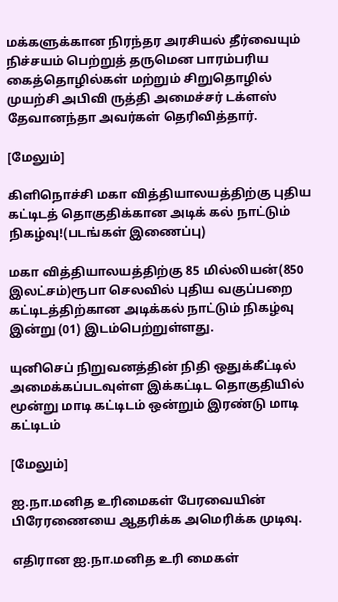மக்களுக்கான நிரந்தர அரசியல் தீர்வையும் நிச்சயம் பெற்றுத் தருமென பாரம்பரிய கைத்தொழில்கள் மற்றும் சிறுதொழில் முயற்சி அபிவி ருத்தி அமைச்சர் டக்ளஸ் தேவானந்தா அவர்கள் தெரிவித்தார்.

[மேலும்]

கிளிநொச்சி மகா வித்தியாலயத்திற்கு புதிய கட்டிடத் தொகுதிக்கான அடிக் கல் நாட்டும் நிகழ்வு!(படங்கள் இணைப்பு)

மகா வித்தியாலயத்திற்கு 85 மில்லியன்(850 இலட்சம்)ரூபா செலவில் புதிய வகுப்பறை கட்டிடத்திற்கான அடிக்கல் நாட்டும் நிகழ்வு இன்று (01) இடம்பெற்றுள்ளது.

யுனிசெப் நிறுவனத்தின் நிதி ஒதுக்கீட்டில் அமைக்கப்படவுள்ள இக்கட்டிட தொகுதியில் மூன்று மாடி கட்டிடம் ஒன்றும் இரண்டு மாடி கட்டிடம்

[மேலும்]

ஐ.நா.மனித உரிமைகள் பேரவையின் பிரேரணையை ஆதரிக்க அமெரிக்க முடிவு.

எதிரான ஐ.நா.மனித உரி மைகள்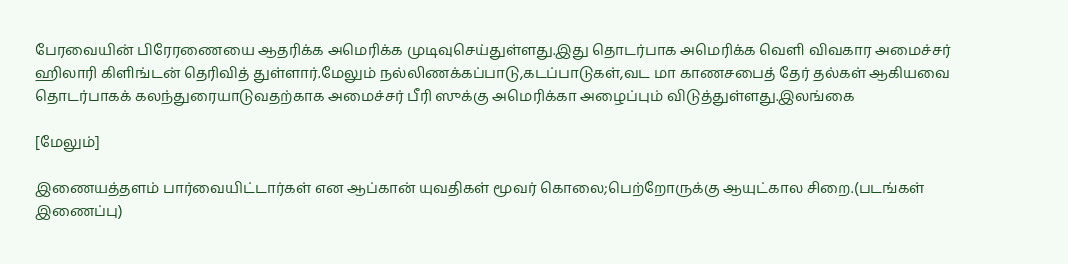பேரவையின் பிரேரணையை ஆதரிக்க அமெரிக்க முடிவுசெய்துள்ளது.இது தொடர்பாக அமெரிக்க வெளி விவகார அமைச்சர் ஹிலாரி கிளிங்டன் தெரிவித் துள்ளார்.மேலும் நல்லிணக்கப்பாடு,கடப்பாடுகள்,வட மா காணசபைத் தேர் தல்கள் ஆகியவை தொடர்பாகக் கலந்துரையாடுவதற்காக அமைச்சர் பீரி ஸுக்கு அமெரிக்கா அழைப்பும் விடுத்துள்ளது.இலங்கை

[மேலும்]

இணையத்தளம் பார்வையிட்டார்கள் என ஆப்கான் யுவதிகள் மூவர் கொலை;பெற்றோருக்கு ஆயுட்கால சிறை.(படங்கள் இணைப்பு)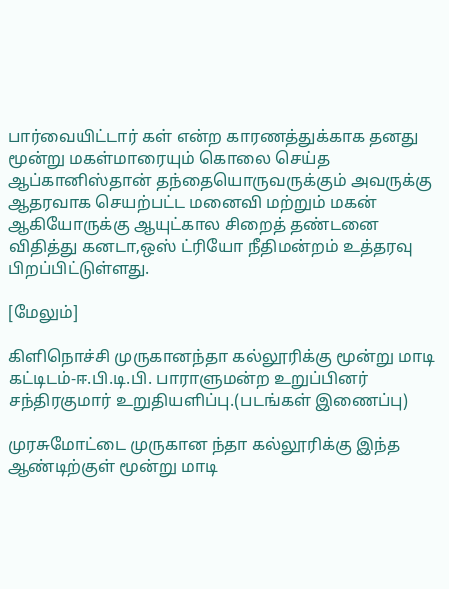பார்வையிட்டார் கள் என்ற காரணத்துக்காக தனது மூன்று மகள்மாரையும் கொலை செய்த ஆப்கானிஸ்தான் தந்தையொருவருக்கும் அவருக்கு ஆதரவாக செயற்பட்ட மனைவி மற்றும் மகன் ஆகியோருக்கு ஆயுட்கால சிறைத் தண்டனை விதித்து கனடா,ஒஸ் ட்ரியோ நீதிமன்றம் உத்தரவு பிறப்பிட்டுள்ளது.

[மேலும்]

கிளிநொச்சி முருகானந்தா கல்லூரிக்கு மூன்று மாடி கட்டிடம்-ஈ.பி.டி.பி. பாராளுமன்ற உறுப்பினர் சந்திரகுமார் உறுதியளிப்பு.(படங்கள் இணைப்பு)

முரசுமோட்டை முருகான ந்தா கல்லூரிக்கு இந்த ஆண்டிற்குள் மூன்று மாடி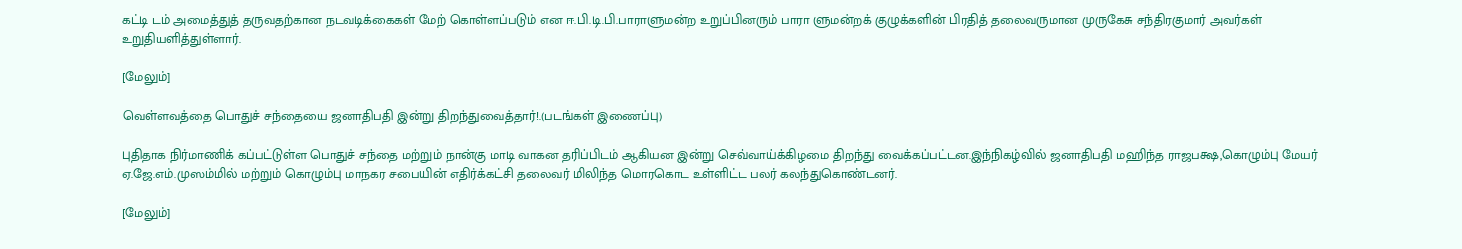கட்டி டம் அமைத்துத் தருவதற்கான நடவடிக்கைகள் மேற் கொள்ளப்படும் என ஈ.பி.டி.பி.பாராளுமன்ற உறுப்பினரும் பாரா ளுமன்றக் குழுக்களின் பிரதித் தலைவருமான முருகேசு சந்திரகுமார் அவர்கள் உறுதியளித்துள்ளார்.

[மேலும்]

வெள்ளவத்தை பொதுச் சந்தையை ஜனாதிபதி இன்று திறந்துவைத்தார்!.(படங்கள் இணைப்பு)

புதிதாக நிர்மாணிக் கப்பட்டுள்ள பொதுச் சந்தை மற்றும் நான்கு மாடி வாகன தரிப்பிடம் ஆகியன இன்று செவ்வாய்க்கிழமை திறந்து வைக்கப்பட்டன.இந்நிகழ்வில் ஜனாதிபதி மஹிந்த ராஜபக்ஷ,கொழும்பு மேயர் ஏ.ஜே.எம்.முஸம்மில் மற்றும் கொழும்பு மாநகர சபையின் எதிர்க்கட்சி தலைவர் மிலிந்த மொரகொட உள்ளிட்ட பலர் கலந்துகொண்டனர்.

[மேலும்]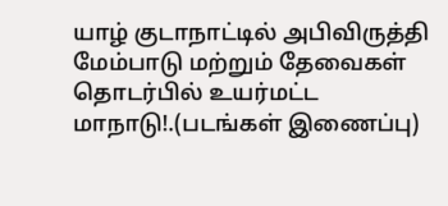யாழ் குடாநாட்டில் அபிவிருத்தி மேம்பாடு மற்றும் தேவைகள் தொடர்பில் உயர்மட்ட மாநாடு!.(படங்கள் இணைப்பு)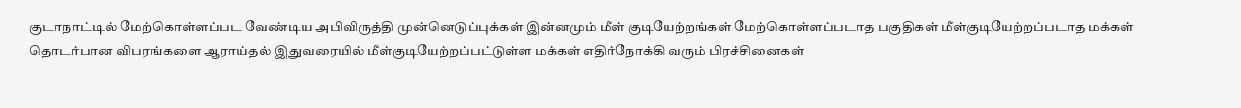குடாநாட்டில் மேற்கொள்ளப்பட வேண்டிய அபிவிருத்தி முன்னெடுப்புக்கள் இன்னமும் மீள் குடியேற்றங்கள் மேற்கொள்ளப்படாத பகுதிகள் மீள்குடியேற்றப்படாத மக்கள் தொடர்பான விபரங்களை ஆராய்தல் இதுவரையில் மீள்குடியேற்றப்பட்டுள்ள மக்கள் எதிர்நோக்கி வரும் பிரச்சினைகள்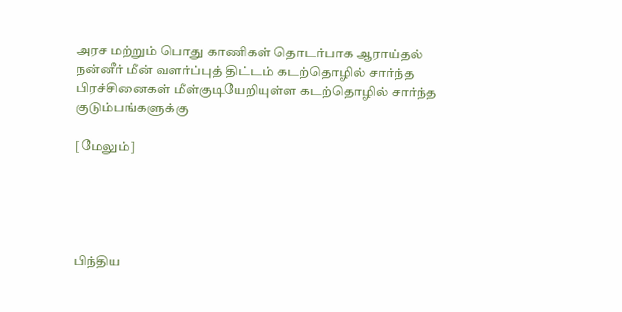அரச மற்றும் பொது காணிகள் தொடர்பாக ஆராய்தல் நன்னீர் மீன் வளர்ப்புத் திட்டம் கடற்தொழில் சார்ந்த பிரச்சினைகள் மீள்குடியேறியுள்ள கடற்தொழில் சார்ந்த குடும்பங்களுக்கு

[மேலும்]





பிந்திய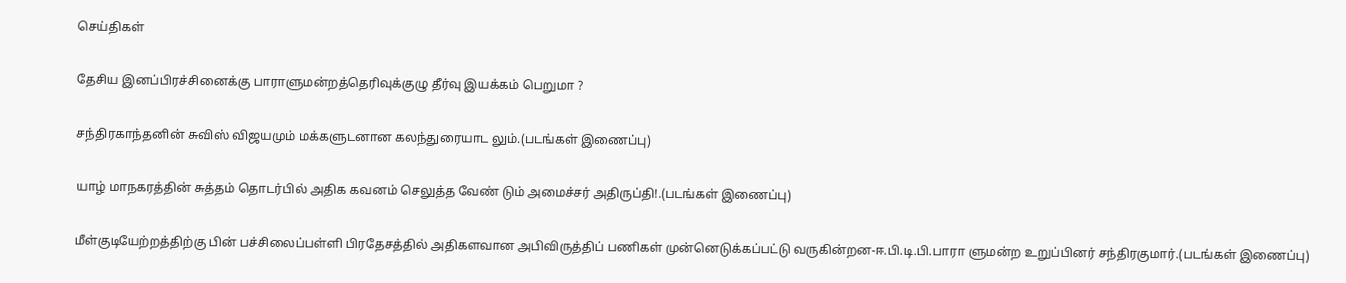செய்திகள்

தேசிய இனப்பிரச்சினைக்கு பாராளுமன்றத்தெரிவுக்குழு தீர்வு இயக்கம் பெறுமா ?

சந்திரகாந்தனின் சுவிஸ் விஜயமும் மக்களுடனான கலந்துரையாட லும்.(படங்கள் இணைப்பு)

யாழ் மாநகரத்தின் சுத்தம் தொடர்பில் அதிக கவனம் செலுத்த வேண் டும் அமைச்சர் அதிருப்தி!.(படங்கள் இணைப்பு)

மீள்குடியேற்றத்திற்கு பின் பச்சிலைப்பள்ளி பிரதேசத்தில் அதிகளவான அபிவிருத்திப் பணிகள் முன்னெடுக்கப்பட்டு வருகின்றன-ஈ.பி.டி.பி.பாரா ளுமன்ற உறுப்பினர் சந்திரகுமார்.(படங்கள் இணைப்பு)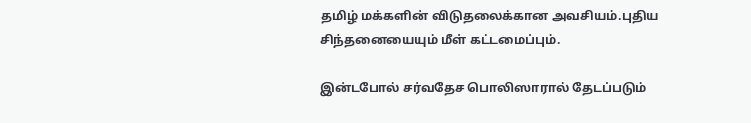தமிழ் மக்களின் விடுதலைக்கான அவசியம்.புதிய சிந்தனையையும் மீள் கட்டமைப்பும்.

இன்டபோல் சர்வதேச பொலிஸாரால் தேடப்படும்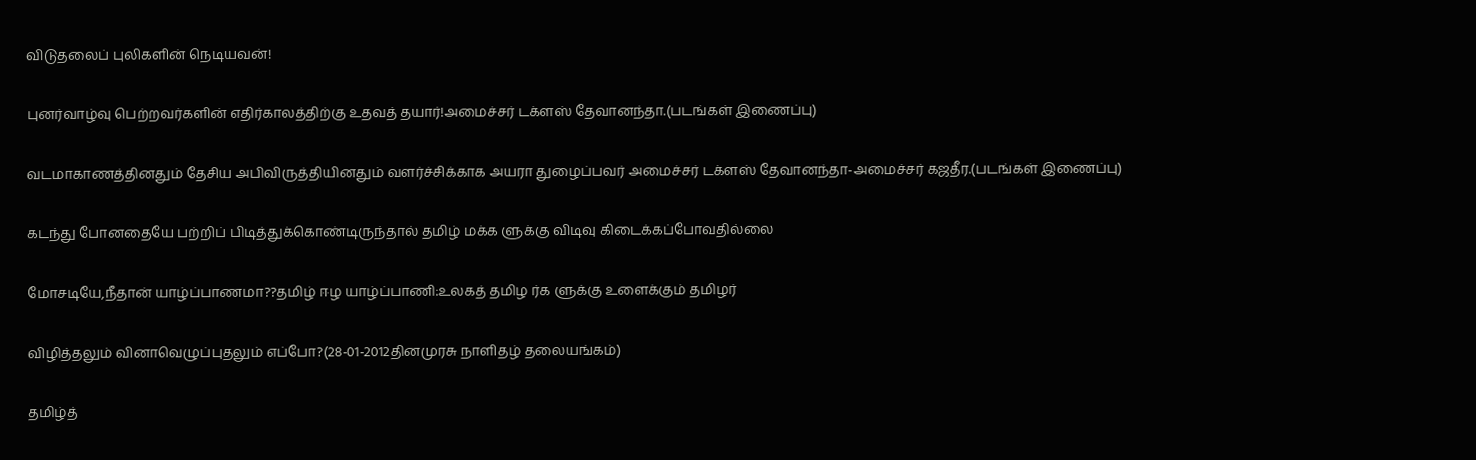விடுதலைப் புலிகளின் நெடியவன்!

புனர்வாழ்வு பெற்றவர்களின் எதிர்காலத்திற்கு உதவத் தயார்!அமைச்சர் டக்ளஸ் தேவானந்தா.(படங்கள் இணைப்பு)

வடமாகாணத்தினதும் தேசிய அபிவிருத்தியினதும் வளர்ச்சிக்காக அயரா துழைப்பவர் அமைச்சர் டக்ளஸ் தேவானந்தா-அமைச்சர் கஜதீர.(படங்கள் இணைப்பு)

கடந்து போனதையே பற்றிப் பிடித்துக்கொண்டிருந்தால் தமிழ் மக்க ளுக்கு விடிவு கிடைக்கப்போவதில்லை

மோசடியே,நீதான் யாழ்ப்பாணமா??தமிழ் ஈழ யாழ்ப்பாணி:உலகத் தமிழ ர்க ளுக்கு உளைக்கும் தமிழர்

விழித்தலும் வினாவெழுப்புதலும் எப்போ?(28-01-2012தினமுரசு நாளிதழ் தலையங்கம்)

தமிழ்த்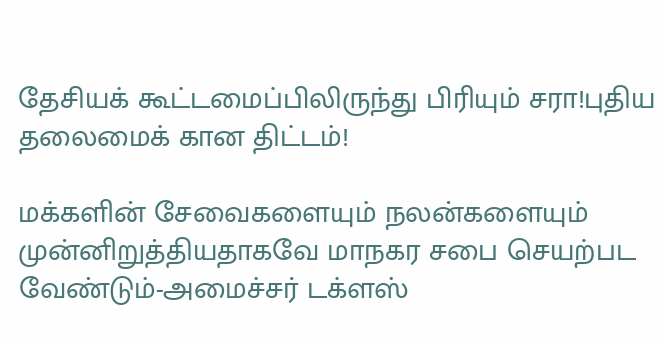தேசியக் கூட்டமைப்பிலிருந்து பிரியும் சரா!புதிய தலைமைக் கான திட்டம்!

மக்களின் சேவைகளையும் நலன்களையும் முன்னிறுத்தியதாகவே மாநகர சபை செயற்பட வேண்டும்-அமைச்சர் டக்ளஸ்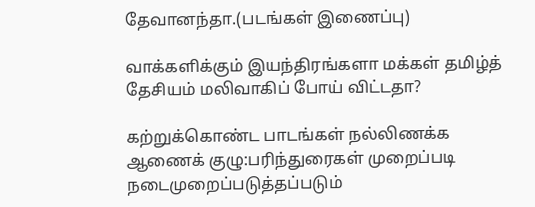தேவானந்தா.(படங்கள் இணைப்பு)

வாக்களிக்கும் இயந்திரங்களா மக்கள் தமிழ்த் தேசியம் மலிவாகிப் போய் விட்டதா?

கற்றுக்கொண்ட பாடங்கள் நல்லிணக்க ஆணைக் குழு:பரிந்துரைகள் முறைப்படி நடைமுறைப்படுத்தப்படும்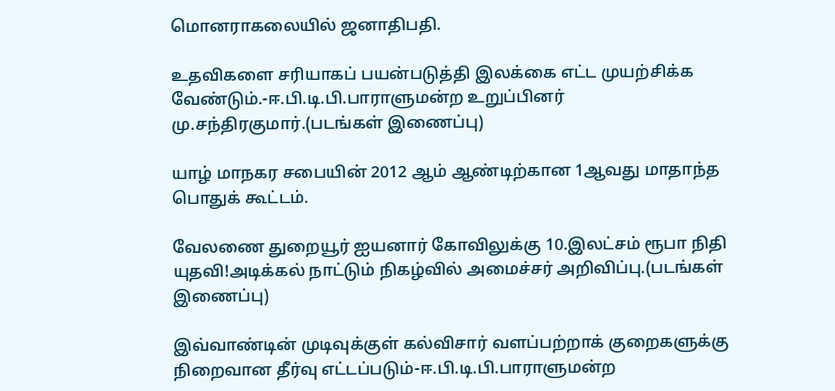மொனராகலையில் ஜனாதிபதி.

உதவிகளை சரியாகப் பயன்படுத்தி இலக்கை எட்ட முயற்சிக்க வேண்டும்.-ஈ.பி.டி.பி.பாராளுமன்ற உறுப்பினர் மு.சந்திரகுமார்.(படங்கள் இணைப்பு)

யாழ் மாநகர சபையின் 2012 ஆம் ஆண்டிற்கான 1ஆவது மாதாந்த பொதுக் கூட்டம்.

வேலணை துறையூர் ஐயனார் கோவிலுக்கு 10.இலட்சம் ரூபா நிதி யுதவி!அடிக்கல் நாட்டும் நிகழ்வில் அமைச்சர் அறிவிப்பு.(படங்கள் இணைப்பு)

இவ்வாண்டின் முடிவுக்குள் கல்விசார் வளப்பற்றாக் குறைகளுக்கு நிறைவான தீர்வு எட்டப்படும்-ஈ.பி.டி.பி.பாராளுமன்ற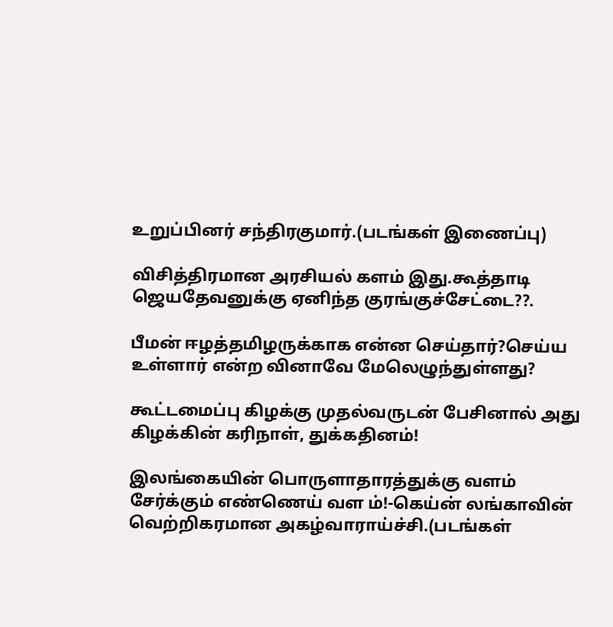உறுப்பினர் சந்திரகுமார்.(படங்கள் இணைப்பு)

விசித்திரமான அரசியல் களம் இது.கூத்தாடி ஜெயதேவனுக்கு ஏனிந்த குரங்குச்சேட்டை??.

பீமன் ஈழத்தமிழருக்காக என்ன செய்தார்?செய்ய உள்ளார் என்ற வினாவே மேலெழுந்துள்ளது?

கூட்டமைப்பு கிழக்கு முதல்வருடன் பேசினால் அது கிழக்கின் கரிநாள், துக்கதினம்!

இலங்கையின் பொருளாதாரத்துக்கு வளம் சேர்க்கும் எண்ணெய் வள ம்!-கெய்ன் லங்காவின் வெற்றிகரமான அகழ்வாராய்ச்சி.(படங்கள்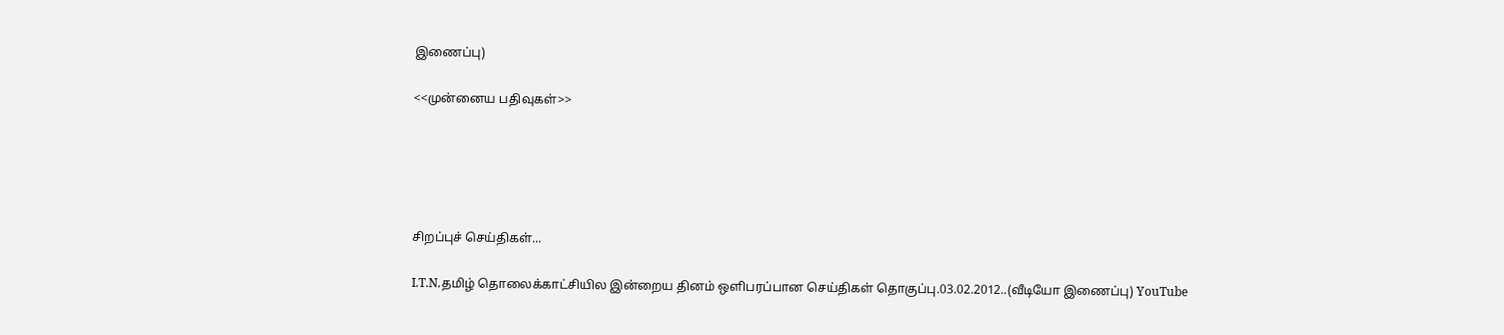இணைப்பு)

<<முன்னைய பதிவுகள்>>





சிறப்புச் செய்திகள்...

I.T.N.தமிழ் தொலைக்காட்சியில இன்றைய தினம் ஒளிபரப்பான செய்திகள் தொகுப்பு.03.02.2012..(வீடியோ இணைப்பு) YouTube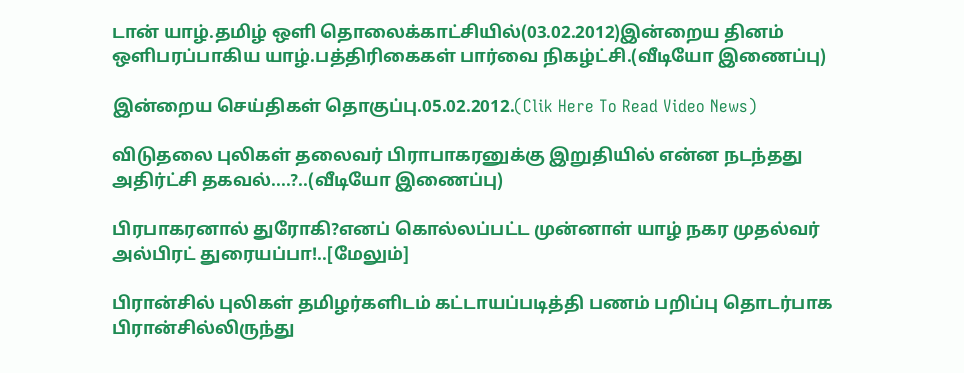டான் யாழ்.தமிழ் ஒளி தொலைக்காட்சியில்(03.02.2012)இன்றைய தினம் ஒளிபரப்பாகிய யாழ்.பத்திரிகைகள் பார்வை நிகழ்ட்சி.(வீடியோ இணைப்பு)

இன்றைய செய்திகள் தொகுப்பு.05.02.2012.(Clik Here To Read Video News)

விடுதலை புலிகள் தலைவர் பிராபாகரனுக்கு இறுதியில் என்ன நடந்தது அதிர்ட்சி தகவல்....?..(வீடியோ இணைப்பு)

பிரபாகரனால் துரோகி?எனப் கொல்லப்பட்ட முன்னாள் யாழ் நகர முதல்வர் அல்பிரட் துரையப்பா!..[மேலும்]

பிரான்சில் புலிகள் தமிழர்களிடம் கட்டாயப்படித்தி பணம் பறிப்பு தொடர்பாக பிரான்சில்லிருந்து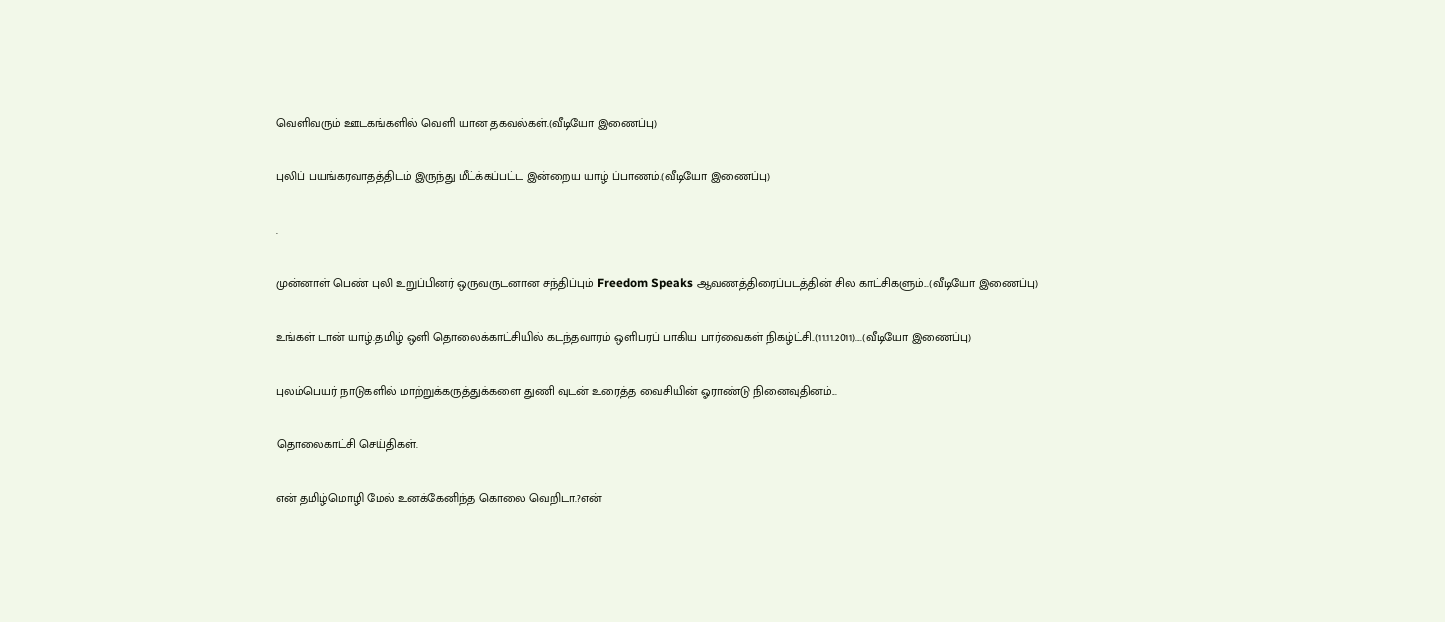வெளிவரும் ஊடகங்களில் வெளி யான தகவல்கள்.(வீடியோ இணைப்பு)

புலிப் பயங்கரவாதத்திடம் இருந்து மீட்க்கப்பட்ட இன்றைய யாழ் ப்பாணம்.(வீடியோ இணைப்பு)

.

முன்னாள் பெண் புலி உறுப்பினர் ஒருவருடனான சந்திப்பும் Freedom Speaks ஆவணத்திரைப்படத்தின் சில காட்சிகளும்...(வீடியோ இணைப்பு)

உங்கள் டான் யாழ்.தமிழ் ஒளி தொலைக்காட்சியில் கடந்தவாரம் ஒளிபரப் பாகிய பார்வைகள் நிகழ்ட்சி..(11.11.2011)....(வீடியோ இணைப்பு)

புலம்பெயர் நாடுகளில் மாற்றுக்கருத்துக்களை துணி வுடன் உரைத்த வைசியின் ஓராண்டு நினைவுதினம்...

தொலைகாட்சி செய்திகள்.

என் தமிழ்மொழி மேல் உனக்கேனிந்த கொலை வெறிடா.?என்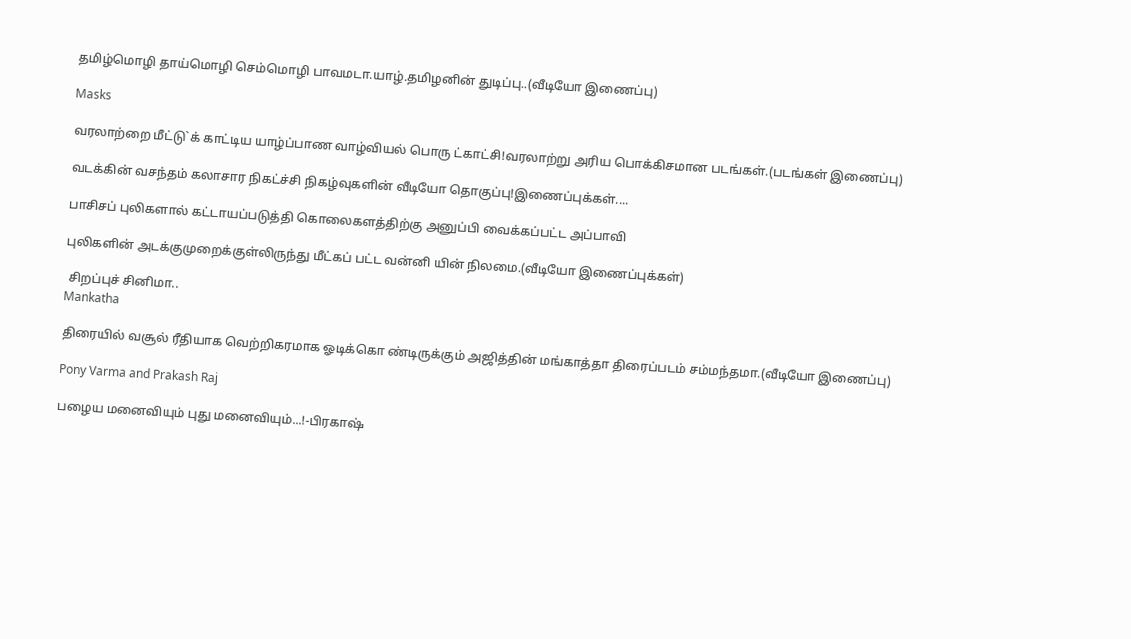தமிழ்மொழி தாய்மொழி செம்மொழி பாவமடா.யாழ்.தமிழனின் துடிப்பு..(வீடியோ இணைப்பு)

Masks

வரலாற்றை மீட்டு`க் காட்டிய யாழ்ப்பாண வாழ்வியல் பொரு ட்காட்சி!வரலாற்று அரிய பொக்கிசமான படங்கள்.(படங்கள் இணைப்பு)

வடக்கின் வசந்தம் கலாசார நிகட்ச்சி நிகழ்வுகளின் வீடியோ தொகுப்பு!இணைப்புக்கள்....

பாசிசப் புலிகளால் கட்டாயப்படுத்தி கொலைகளத்திற்கு அனுப்பி வைக்கப்பட்ட அப்பாவி

புலிகளின் அடக்குமுறைக்குள்லிருந்து மீட்கப் பட்ட வன்னி யின் நிலமை.(வீடியோ இணைப்புக்கள்)

 சிறப்புச் சினிமா..
Mankatha

திரையில் வசூல் ரீதியாக வெற்றிகரமாக ஓடிக்கொ ண்டிருக்கும் அஜித்தின் மங்காத்தா திரைப்படம் சம்மந்தமா.(வீடியோ இணைப்பு)

Pony Varma and Prakash Raj

பழைய மனைவியும் புது மனைவியும்...!-பிரகாஷ்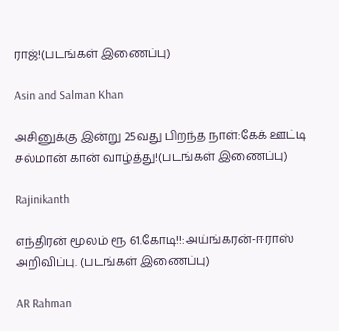ராஜ்!(படங்கள் இணைப்பு)

Asin and Salman Khan

அசினுக்கு இன்று 25வது பிறந்த நாள்:கேக் ஊட்டி சல்மான் கான் வாழ்த்து!(படங்கள் இணைப்பு)

Rajinikanth

எந்திரன் மூலம் ரூ 61.கோடி!!:அய்ங்கரன்-ஈராஸ் அறிவிப்பு. (படங்கள் இணைப்பு)

AR Rahman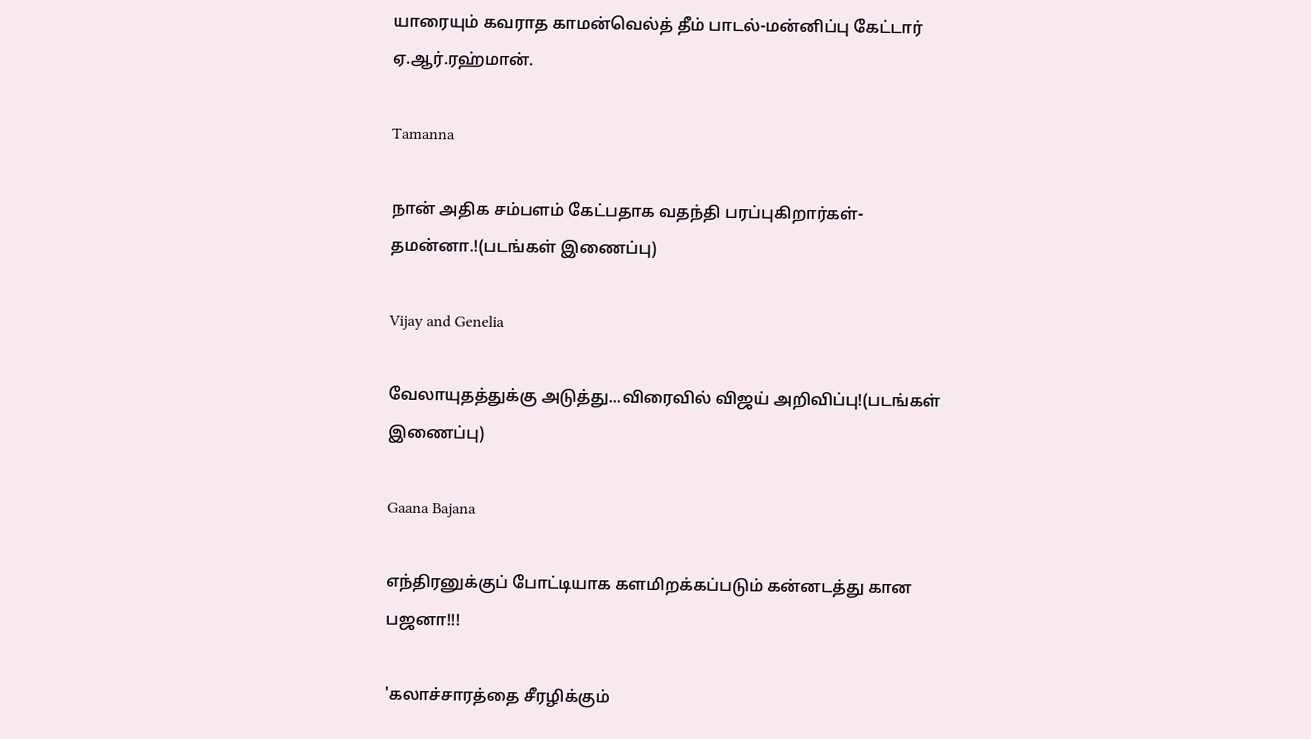யாரையும் கவராத காமன்வெல்த் தீம் பாடல்-மன்னிப்பு கேட்டார் ஏ.ஆர்.ரஹ்மான்.

Tamanna

நான் அதிக சம்பளம் கேட்பதாக வதந்தி பரப்புகிறார்கள்-தமன்னா.!(படங்கள் இணைப்பு)

Vijay and Genelia

வேலாயுதத்துக்கு அடுத்து...விரைவில் விஜய் அறிவிப்பு!(படங்கள் இணைப்பு)

Gaana Bajana

எந்திரனுக்குப் போட்டியாக களமிறக்கப்படும் கன்னடத்து கான பஜனா!!!

'கலாச்சாரத்தை சீரழிக்கும்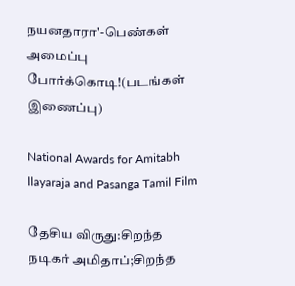நயனதாரா'-பெண்கள் அமைப்பு போர்க்கொடி!(படங்கள் இணைப்பு)

National Awards for Amitabh llayaraja and Pasanga Tamil Film

தேசிய விருது:சிறந்த நடிகர் அமிதாப்;சிறந்த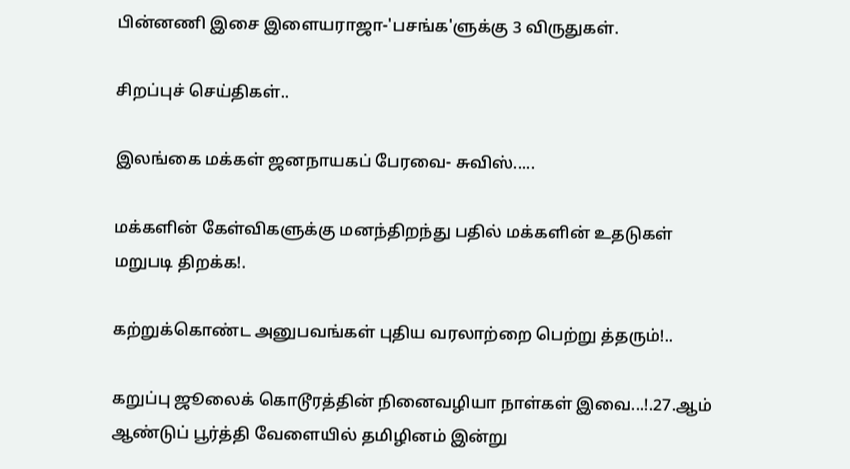பின்னணி இசை இளையராஜா-'பசங்க'ளுக்கு 3 விருதுகள்.

சிறப்புச் செய்திகள்..

இலங்கை மக்கள் ஜனநாயகப் பேரவை- சுவிஸ்.....

மக்களின் கேள்விகளுக்கு மனந்திறந்து பதில் மக்களின் உதடுகள் மறுபடி திறக்க!.

கற்றுக்கொண்ட அனுபவங்கள் புதிய வரலாற்றை பெற்று த்தரும்!..

கறுப்பு ஜூலைக் கொடூரத்தின் நினைவழியா நாள்கள் இவை...!.27.ஆம் ஆண்டுப் பூர்த்தி வேளையில் தமிழினம் இன்று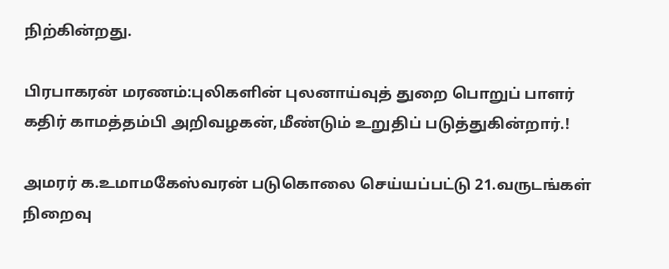நிற்கின்றது.

பிரபாகரன் மரணம்:புலிகளின் புலனாய்வுத் துறை பொறுப் பாளர் கதிர் காமத்தம்பி அறிவழகன்,மீண்டும் உறுதிப் படுத்துகின்றார்.!

அமரர் க.உமாமகேஸ்வரன் படுகொலை செய்யப்பட்டு 21.வருடங்கள் நிறைவு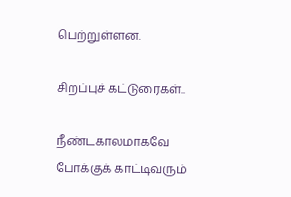பெற்றுள்ளன.

சிறப்புச் கட்டுரைகள்..

நீண்டகாலமாகவே போக்குக் காட்டிவரும்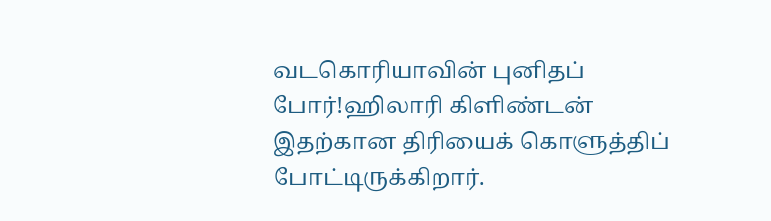வடகொரியாவின் புனிதப் போர்!ஹிலாரி கிளிண்டன் இதற்கான திரியைக் கொளுத்திப் போட்டிருக்கிறார்.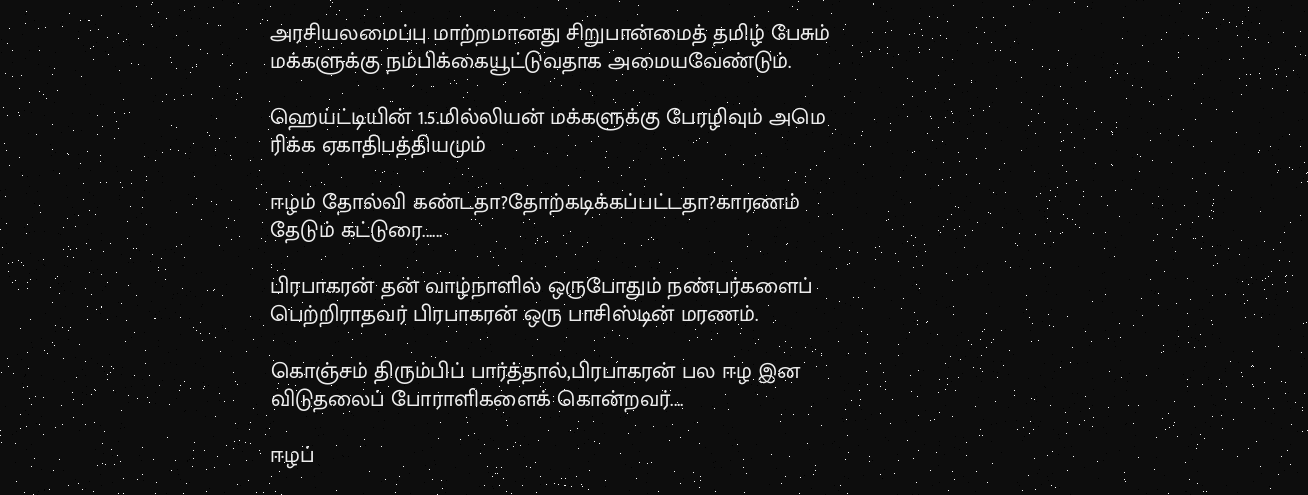அரசியலமைப்பு மாற்றமானது சிறுபான்மைத் தமிழ் பேசும் மக்களுக்கு நம்பிக்கையூட்டுவதாக அமையவேண்டும்.

ஹெய்ட்டியின் 1.5.மில்லியன் மக்களுக்கு பேரழிவும் அமெ ரிக்க ஏகாதிபத்தியமும்

ஈழம் தோல்வி கண்டதா?தோற்கடிக்கப்பட்டதா?காரணம் தேடும் கட்டுரை......

பிரபாகரன் தன் வாழ்நாளில் ஒருபோதும் நண்பர்களைப் பெற்றிராதவர் பிரபாகரன் ஒரு பாசிஸ்டின் மரணம்.

கொஞ்சம் திரும்பிப் பார்த்தால்,பிரபாகரன் பல ஈழ இன விடுதலைப் போராளிகளைக் கொன்றவர்....

ஈழப்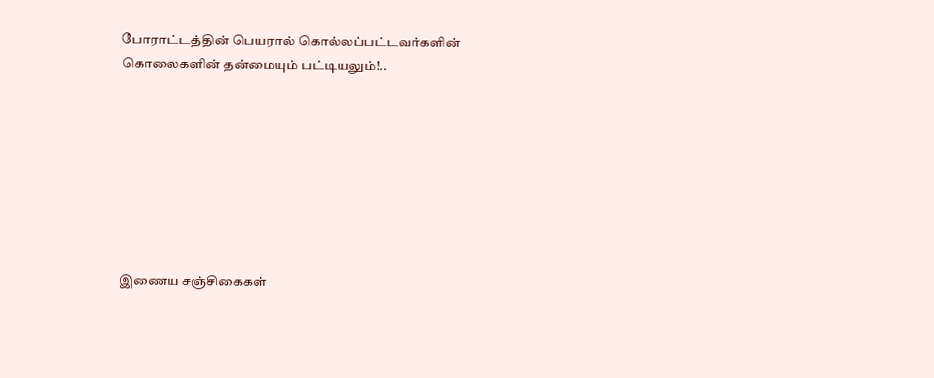போராட்டத்தின் பெயரால் கொல்லப்பட்டவர்களின் கொலைகளின் தன்மையும் பட்டியலும்!..








இணைய சஞ்சிகைகள்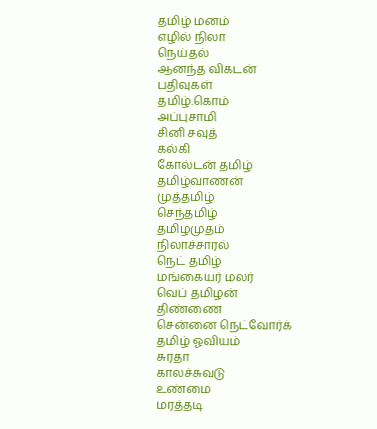த‌மிழ் ம‌ன‌ம்
எழில் நிலா
நெய்த‌ல்
ஆனந்த விகடன்
பதிவுகள்
தமிழ்.கொம்
அப்புசாமி
சினி சவுத்
கல்கி
கோல்டன் தமிழ்
த‌மிழ்வாண‌ன்
முத்த‌மிழ்
செந்த‌மிழ்
த‌மிழ‌முத‌ம்
நிலாச்சார‌ல்
நெட் தமிழ்
மங்கையர் மலர்
வெப் தமிழன்
திண்ணை
சென்னை நெட்வோர்க்
தமிழ் ஓவியம்
சுரதா
கால‌ச்சுவ‌டு
உண்மை
ம‌ர‌த்த‌டி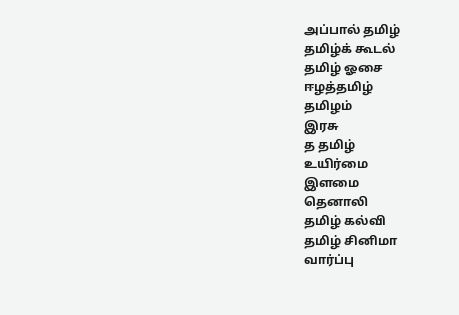அப்பால் த‌மிழ்
த‌மிழ்க் கூட‌ல்
த‌மிழ் ஓசை
ஈழ‌த்தமிழ்
த‌மிழ‌ம்
இர‌சு
த‌ த‌மிழ்
உயிர்மை
இள‌மை
தெனாலி
தமிழ் கல்வி
தமிழ் சினிமா
வார்ப்பு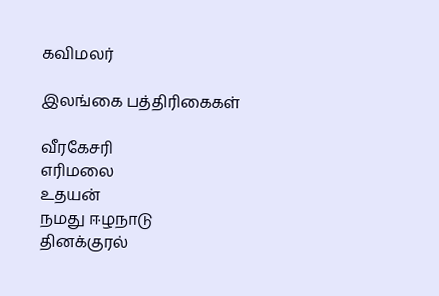க‌விம‌ல‌ர்

இலங்கை பத்திரிகைகள்

வீரகேசரி
எரிமலை
உதயன்
நமது ஈழநாடு
தினக்குரல்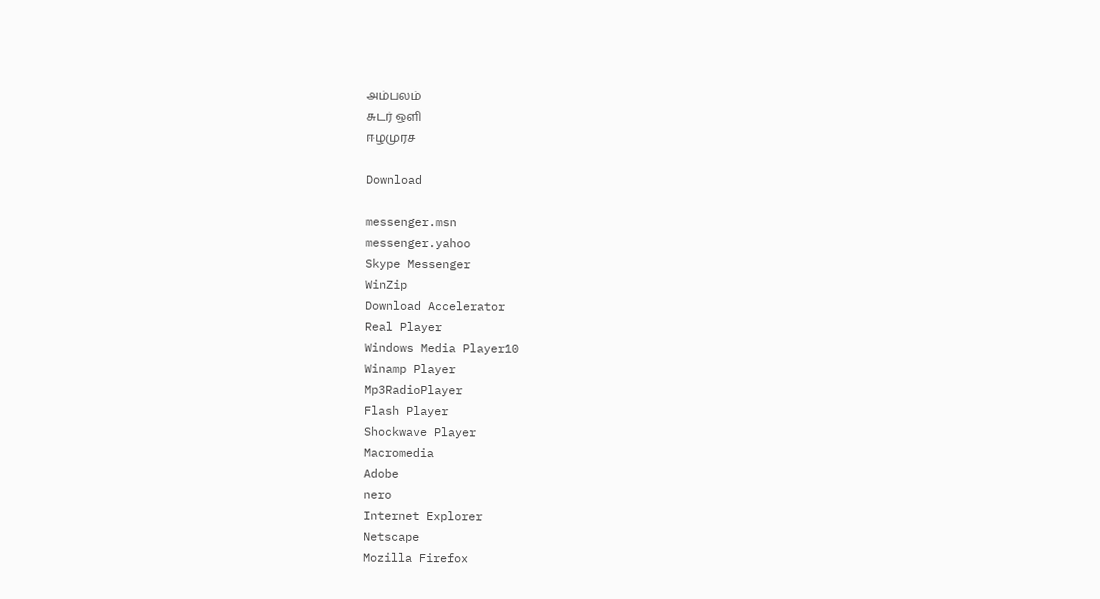அம்பலம்
சுடர் ஒளி
ஈழமுரச

Download

messenger.msn
messenger.yahoo
Skype Messenger
WinZip
Download Accelerator
Real Player
Windows Media Player10
Winamp Player
Mp3RadioPlayer
Flash Player
Shockwave Player
Macromedia
Adobe
nero
Internet Explorer
Netscape
Mozilla Firefox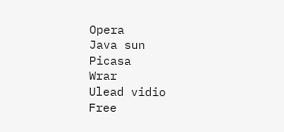Opera
Java sun
Picasa
Wrar
Ulead vidio
Free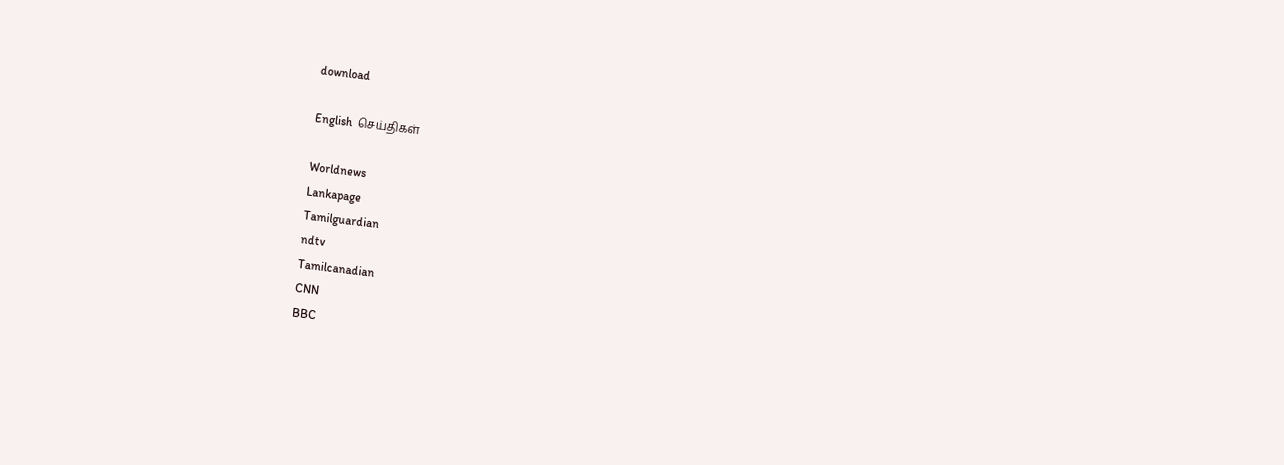download

English  செய்திகள்

Worldnews
Lankapage
Tamilguardian
ndtv
Tamilcanadian
CNN
BBC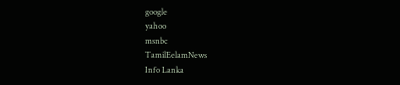google
yahoo
msnbc
TamilEelamNews
Info Lanka